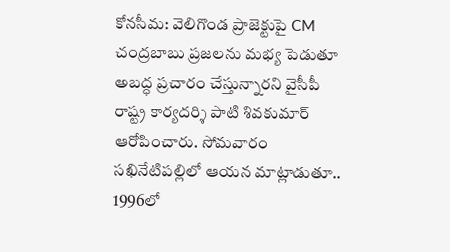కోనసీమ: వెలిగొండ ప్రాజెక్టుపై CM చంద్రబాబు ప్రజలను మభ్య పెడుతూ అబద్ధ ప్రచారం చేస్తున్నారని వైసీపీ రాష్ట్ర కార్యదర్శి పాటి శివకుమార్ ఆరోపించారు. సోమవారం సఖినేటిపల్లిలో ఆయన మాట్లాడుతూ.. 1996లో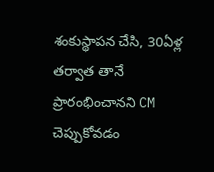శంకుస్థాపన చేసి, 30ఏళ్ల తర్వాత తానే ప్రారంభించానని CM చెప్పుకోవడం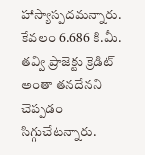హాస్యాస్పదమన్నారు. కేవలం 6.686 కి.మీ. తవ్వి ప్రాజెక్టు క్రెడిట్ అంతా తనదేనని చెప్పడం సిగ్గుచేటన్నారు.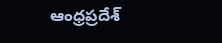ఆంధ్రప్రదేశ్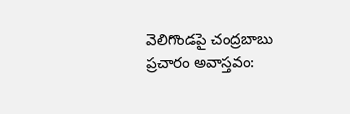వెలిగొండపై చంద్రబాబు ప్రచారం అవాస్తవం: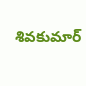శివకుమార్